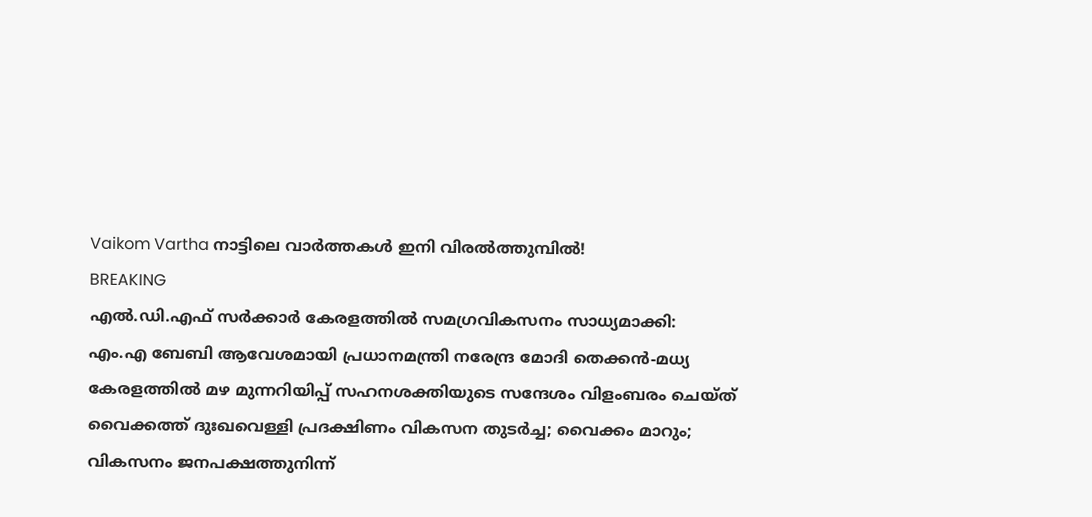Vaikom Vartha നാട്ടിലെ വാർത്തകൾ ഇനി വിരൽത്തുമ്പിൽ!
BREAKING
എല്‍.ഡി.എഫ് സര്‍ക്കാര്‍ കേരളത്തില്‍ സമഗ്രവികസനം സാധ്യമാക്കി: എം.എ ബേബി ആവേശമായി പ്രധാനമന്ത്രി നരേന്ദ്ര മോദി തെക്കൻ-മധ്യ കേരളത്തിൽ മഴ മുന്നറിയിപ്പ് സഹനശക്തിയുടെ സന്ദേശം വിളംബരം ചെയ്ത് വൈക്കത്ത് ദുഃഖവെള്ളി പ്രദക്ഷിണം വികസന തുടർച്ച; വൈക്കം മാറും; വികസനം ജനപക്ഷത്തുനിന്ന്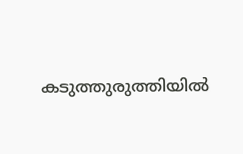കടുത്തുരുത്തിയിൽ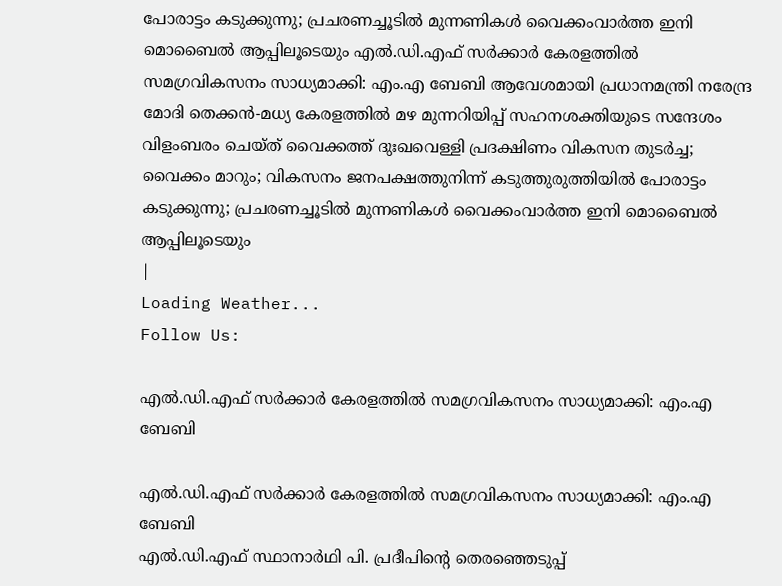പോരാട്ടം കടുക്കുന്നു; പ്രചരണച്ചൂടിൽ മുന്നണികൾ വൈക്കംവാർത്ത ഇനി മൊബൈൽ ആപ്പിലൂടെയും എല്‍.ഡി.എഫ് സര്‍ക്കാര്‍ കേരളത്തില്‍ സമഗ്രവികസനം സാധ്യമാക്കി: എം.എ ബേബി ആവേശമായി പ്രധാനമന്ത്രി നരേന്ദ്ര മോദി തെക്കൻ-മധ്യ കേരളത്തിൽ മഴ മുന്നറിയിപ്പ് സഹനശക്തിയുടെ സന്ദേശം വിളംബരം ചെയ്ത് വൈക്കത്ത് ദുഃഖവെള്ളി പ്രദക്ഷിണം വികസന തുടർച്ച; വൈക്കം മാറും; വികസനം ജനപക്ഷത്തുനിന്ന് കടുത്തുരുത്തിയിൽ പോരാട്ടം കടുക്കുന്നു; പ്രചരണച്ചൂടിൽ മുന്നണികൾ വൈക്കംവാർത്ത ഇനി മൊബൈൽ ആപ്പിലൂടെയും
|
Loading Weather...
Follow Us:

എല്‍.ഡി.എഫ് സര്‍ക്കാര്‍ കേരളത്തില്‍ സമഗ്രവികസനം സാധ്യമാക്കി: എം.എ ബേബി

എല്‍.ഡി.എഫ് സര്‍ക്കാര്‍ കേരളത്തില്‍ സമഗ്രവികസനം സാധ്യമാക്കി: എം.എ ബേബി
എല്‍.ഡി.എഫ് സ്ഥാനാര്‍ഥി പി. പ്രദീപിന്റെ തെരഞ്ഞെടുപ്പ്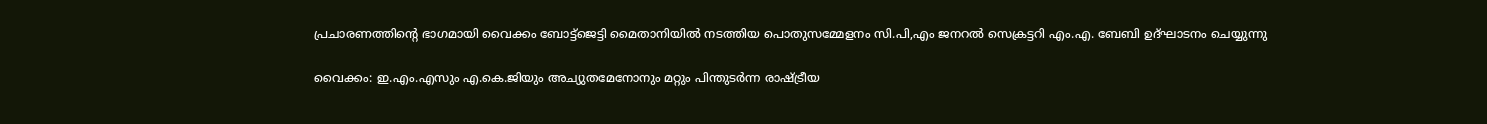പ്രചാരണത്തിന്റെ ഭാഗമായി വൈക്കം ബോട്ട്‌ജെട്ടി മൈതാനിയില്‍ നടത്തിയ പൊതുസമ്മേളനം സി.പി,എം ജനറല്‍ സെക്രട്ടറി എം.എ. ബേബി ഉദ്ഘാടനം ചെയ്യുന്നു

വൈക്കം: ഇ.എം.എസും എ.കെ.ജിയും അച്യുതമേനോനും മറ്റും പിന്തുടര്‍ന്ന രാഷ്ട്രീയ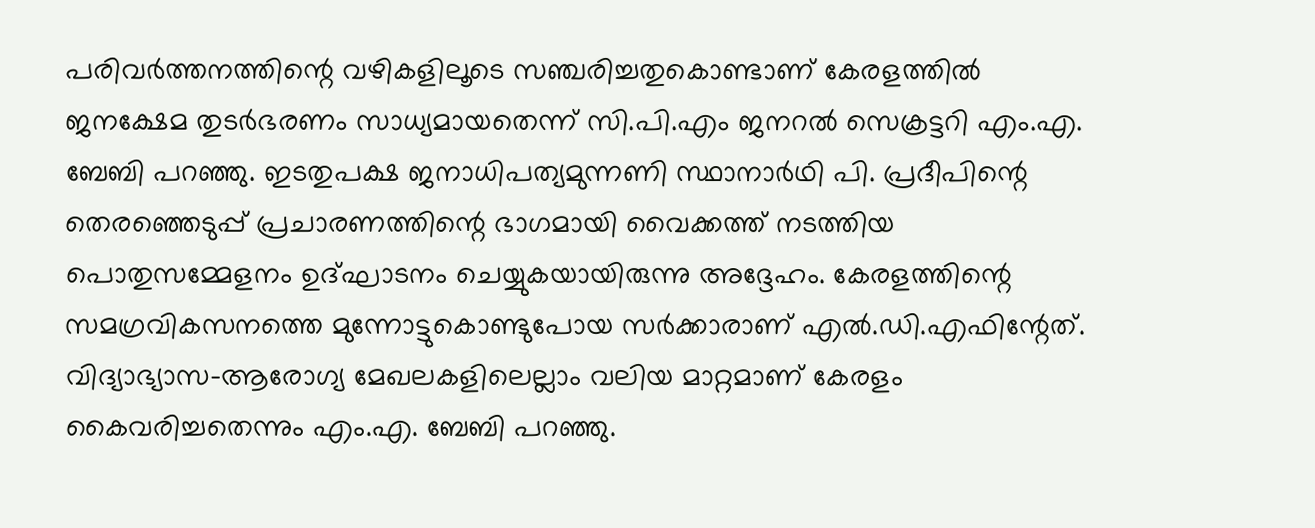പരിവര്‍ത്തനത്തിന്റെ വഴികളിലൂടെ സഞ്ചരിച്ചതുകൊണ്ടാണ് കേരളത്തില്‍ ജനക്ഷേമ തുടര്‍ഭരണം സാധ്യമായതെന്ന് സി.പി.എം ജനറല്‍ സെക്രട്ടറി എം.എ. ബേബി പറഞ്ഞു. ഇടതുപക്ഷ ജനാധിപത്യമുന്നണി സ്ഥാനാര്‍ഥി പി. പ്രദീപിന്റെ തെരഞ്ഞെടുപ്പ് പ്രചാരണത്തിന്റെ ഭാഗമായി വൈക്കത്ത് നടത്തിയ പൊതുസമ്മേളനം ഉദ്ഘാടനം ചെയ്യുകയായിരുന്നു അദ്ദേഹം. കേരളത്തിന്റെ സമഗ്രവികസനത്തെ മുന്നോട്ടുകൊണ്ടുപോയ സര്‍ക്കാരാണ് എല്‍.ഡി.എഫിന്റേത്. വിദ്യാഭ്യാസ-ആരോഗ്യ മേഖലകളിലെല്ലാം വലിയ മാറ്റമാണ് കേരളം കൈവരിച്ചതെന്നും എം.എ. ബേബി പറഞ്ഞു.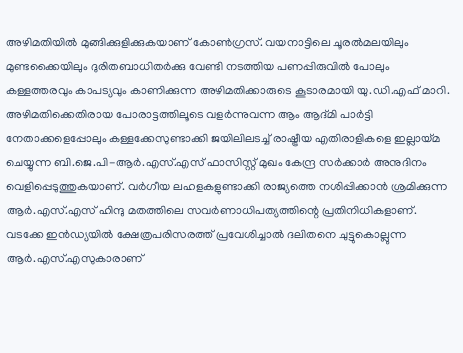അഴിമതിയില്‍ മുങ്ങിക്കുളിക്കുകയാണ് കോണ്‍ഗ്രസ്. വയനാട്ടിലെ ചൂരല്‍മലയിലും മുണ്ടക്കൈയിലും ദുരിതബാധിതര്‍ക്കു വേണ്ടി നടത്തിയ പണപ്പിരുവില്‍ പോലും കള്ളത്തരവും കാപട്യവും കാണിക്കുന്ന അഴിമതിക്കാരുടെ കൂടാരമായി യു.ഡി.എഫ് മാറി. അഴിമതിക്കെതിരായ പോരാട്ടത്തിലൂടെ വളര്‍ന്നുവന്ന ആം ആദ്മി പാര്‍ട്ടി നേതാക്കളെപ്പോലും കള്ളക്കേസുണ്ടാക്കി ജയിലിലടച്ച് രാഷ്ട്രീയ എതിരാളികളെ ഇല്ലായ്മ ചെയ്യുന്ന ബി.ജെ.പി-ആര്‍.എസ്.എസ് ഫാസിസ്റ്റ് മുഖം കേന്ദ്ര സര്‍ക്കാര്‍ അനുദിനം വെളിപ്പെടുത്തുകയാണ്. വര്‍ഗീയ ലഹളകളുണ്ടാക്കി രാജ്യത്തെ നശിപ്പിക്കാന്‍ ശ്രമിക്കുന്ന ആര്‍.എസ്.എസ് ഹിന്ദു മതത്തിലെ സവര്‍ണാധിപത്യത്തിന്റെ പ്രതിനിധികളാണ്. വടക്കേ ഇന്‍ഡ്യയില്‍ ക്ഷേത്രപരിസരത്ത് പ്രവേശിച്ചാല്‍ ദലിതനെ ചുട്ടുകൊല്ലുന്ന ആര്‍.എസ്.എസുകാരാണ്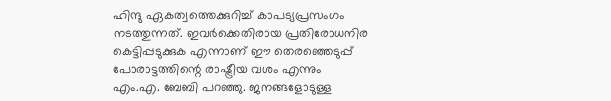ഹിന്ദു ഏകത്വത്തെക്കുറിച്ച് കാപട്യപ്രസംഗം നടത്തുന്നത്. ഇവര്‍ക്കെതിരായ പ്രതിരോധനിര കെട്ടിപ്പടുക്കുക എന്നാണ് ഈ തെരഞ്ഞെടുപ്പ് പോരാട്ടത്തിന്റെ രാഷ്ട്രീയ വശം എന്നും എം.എ. ബേബി പറഞ്ഞു. ജനങ്ങളോടുള്ള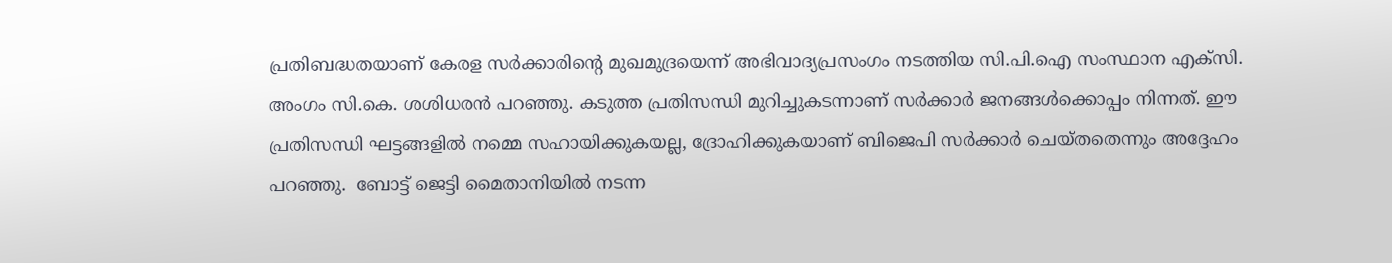പ്രതിബദ്ധതയാണ് കേരള സര്‍ക്കാരിന്റെ മുഖമുദ്രയെന്ന് അഭിവാദ്യപ്രസംഗം നടത്തിയ സി.പി.ഐ സംസ്ഥാന എക്‌സി. അംഗം സി.കെ. ശശിധരന്‍ പറഞ്ഞു. കടുത്ത പ്രതിസന്ധി മുറിച്ചുകടന്നാണ് സര്‍ക്കാര്‍ ജനങ്ങള്‍ക്കൊപ്പം നിന്നത്. ഈ പ്രതിസന്ധി ഘട്ടങ്ങളില്‍ നമ്മെ സഹായിക്കുകയല്ല, ദ്രോഹിക്കുകയാണ് ബിജെപി സര്‍ക്കാര്‍ ചെയ്തതെന്നും അദ്ദേഹം പറഞ്ഞു.  ബോട്ട് ജെട്ടി മൈതാനിയില്‍ നടന്ന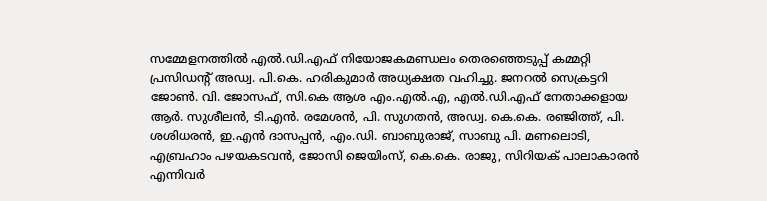സമ്മേളനത്തില്‍ എല്‍.ഡി.എഫ് നിയോജകമണ്ഡലം തെരഞ്ഞെടുപ്പ് കമ്മറ്റി പ്രസിഡന്റ് അഡ്വ. പി.കെ. ഹരികുമാര്‍ അധ്യക്ഷത വഹിച്ചു. ജനറല്‍ സെക്രട്ടറി ജോണ്‍. വി. ജോസഫ്, സി.കെ ആശ എം.എല്‍.എ, എല്‍.ഡി.എഫ് നേതാക്കളായ ആര്‍. സുശീലന്‍, ടി.എന്‍. രമേശന്‍, പി. സുഗതന്‍, അഡ്വ. കെ.കെ. രഞ്ജിത്ത്, പി. ശശിധരന്‍, ഇ.എന്‍ ദാസപ്പന്‍, എം.ഡി. ബാബുരാജ്, സാബു പി. മണലൊടി, എബ്രഹാം പഴയകടവന്‍, ജോസി ജെയിംസ്, കെ.കെ. രാജു, സിറിയക് പാലാകാരന്‍ എന്നിവര്‍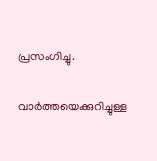പ്രസംഗിച്ചു.

വാർത്തയെക്കുറിച്ചുള്ള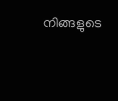നിങ്ങളുടെ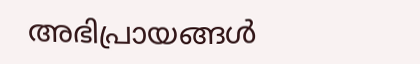അഭിപ്രായങ്ങൾ